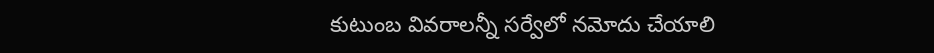కుటుంబ వివరాలన్నీ సర్వేలో నమోదు చేయాలి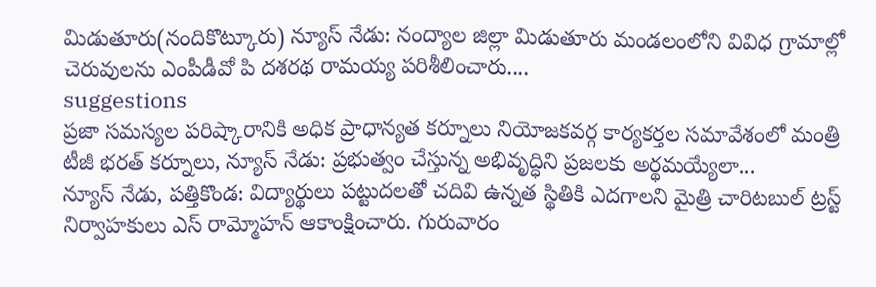మిడుతూరు(నందికొట్కూరు) న్యూస్ నేడు: నంద్యాల జిల్లా మిడుతూరు మండలంలోని వివిధ గ్రామాల్లో చెరువులను ఎంపీడీవో పి దశరథ రామయ్య పరిశీలించారు....
suggestions
ప్రజా సమస్యల పరిష్కారానికి అధిక ప్రాధాన్యత కర్నూలు నియోజకవర్గ కార్యకర్తల సమావేశంలో మంత్రి టీజీ భరత్ కర్నూలు, న్యూస్ నేడు: ప్రభుత్వం చేస్తున్న అభివృద్ధిని ప్రజలకు అర్థమయ్యేలా...
న్యూస్ నేడు, పత్తికొండ: విద్యార్థులు పట్టుదలతో చదివి ఉన్నత స్థితికి ఎదగాలని మైత్రి చారిటబుల్ ట్రస్ట్ నిర్వాహకులు ఎస్ రామ్మోహన్ ఆకాంక్షించారు. గురువారం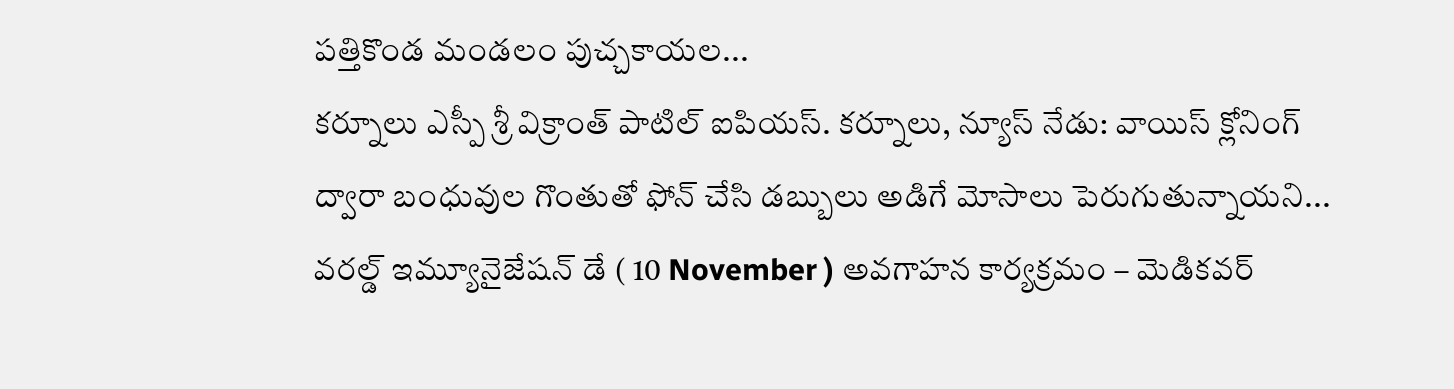పత్తికొండ మండలం పుచ్చకాయల...
కర్నూలు ఎస్పీ శ్రీ విక్రాంత్ పాటిల్ ఐపియస్. కర్నూలు, న్యూస్ నేడు: వాయిస్ క్లోనింగ్ ద్వారా బంధువుల గొంతుతో ఫోన్ చేసి డబ్బులు అడిగే మోసాలు పెరుగుతున్నాయని...
వరల్డ్ ఇమ్యూనైజేషన్ డే ( 10 November ) అవగాహన కార్యక్రమం – మెడికవర్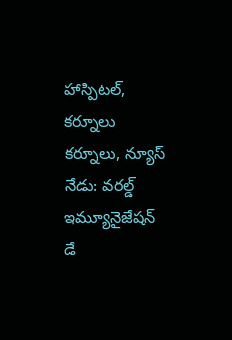హాస్పిటల్, కర్నూలు కర్నూలు, న్యూస్ నేడు: వరల్డ్ ఇమ్యూనైజేషన్ డే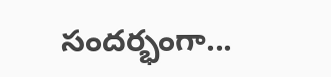సందర్భంగా...